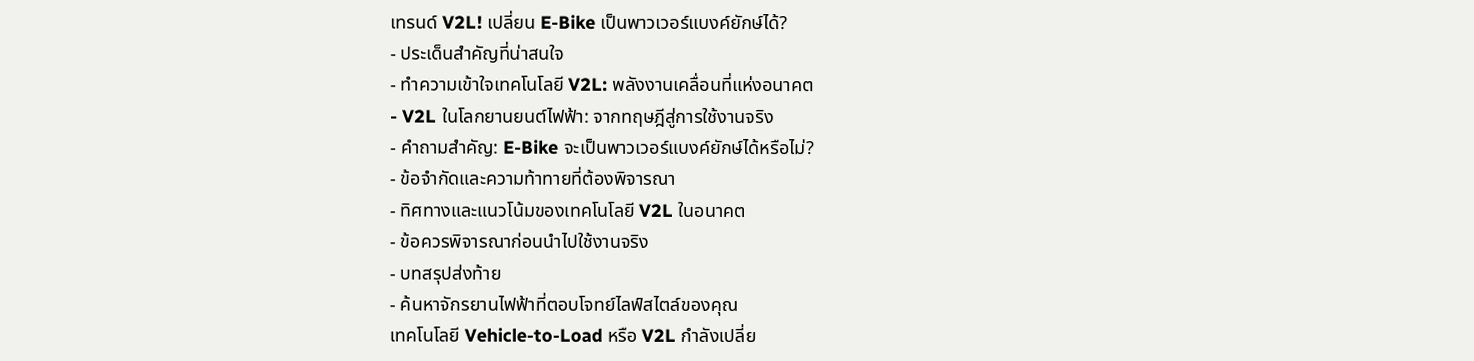เทรนด์ V2L! เปลี่ยน E-Bike เป็นพาวเวอร์แบงค์ยักษ์ได้?
- ประเด็นสำคัญที่น่าสนใจ
- ทำความเข้าใจเทคโนโลยี V2L: พลังงานเคลื่อนที่แห่งอนาคต
- V2L ในโลกยานยนต์ไฟฟ้า: จากทฤษฎีสู่การใช้งานจริง
- คำถามสำคัญ: E-Bike จะเป็นพาวเวอร์แบงค์ยักษ์ได้หรือไม่?
- ข้อจำกัดและความท้าทายที่ต้องพิจารณา
- ทิศทางและแนวโน้มของเทคโนโลยี V2L ในอนาคต
- ข้อควรพิจารณาก่อนนำไปใช้งานจริง
- บทสรุปส่งท้าย
- ค้นหาจักรยานไฟฟ้าที่ตอบโจทย์ไลฟ์สไตล์ของคุณ
เทคโนโลยี Vehicle-to-Load หรือ V2L กำลังเปลี่ย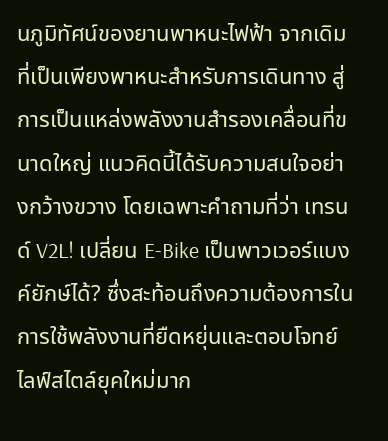นภูมิทัศน์ของยานพาหนะไฟฟ้า จากเดิมที่เป็นเพียงพาหนะสำหรับการเดินทาง สู่การเป็นแหล่งพลังงานสำรองเคลื่อนที่ขนาดใหญ่ แนวคิดนี้ได้รับความสนใจอย่างกว้างขวาง โดยเฉพาะคำถามที่ว่า เทรนด์ V2L! เปลี่ยน E-Bike เป็นพาวเวอร์แบงค์ยักษ์ได้? ซึ่งสะท้อนถึงความต้องการในการใช้พลังงานที่ยืดหยุ่นและตอบโจทย์ไลฟ์สไตล์ยุคใหม่มาก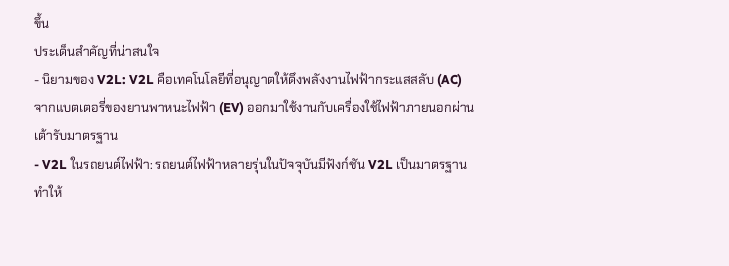ขึ้น
ประเด็นสำคัญที่น่าสนใจ
- นิยามของ V2L: V2L คือเทคโนโลยีที่อนุญาตให้ดึงพลังงานไฟฟ้ากระแสสลับ (AC) จากแบตเตอรี่ของยานพาหนะไฟฟ้า (EV) ออกมาใช้งานกับเครื่องใช้ไฟฟ้าภายนอกผ่านเต้ารับมาตรฐาน
- V2L ในรถยนต์ไฟฟ้า: รถยนต์ไฟฟ้าหลายรุ่นในปัจจุบันมีฟังก์ชัน V2L เป็นมาตรฐาน ทำให้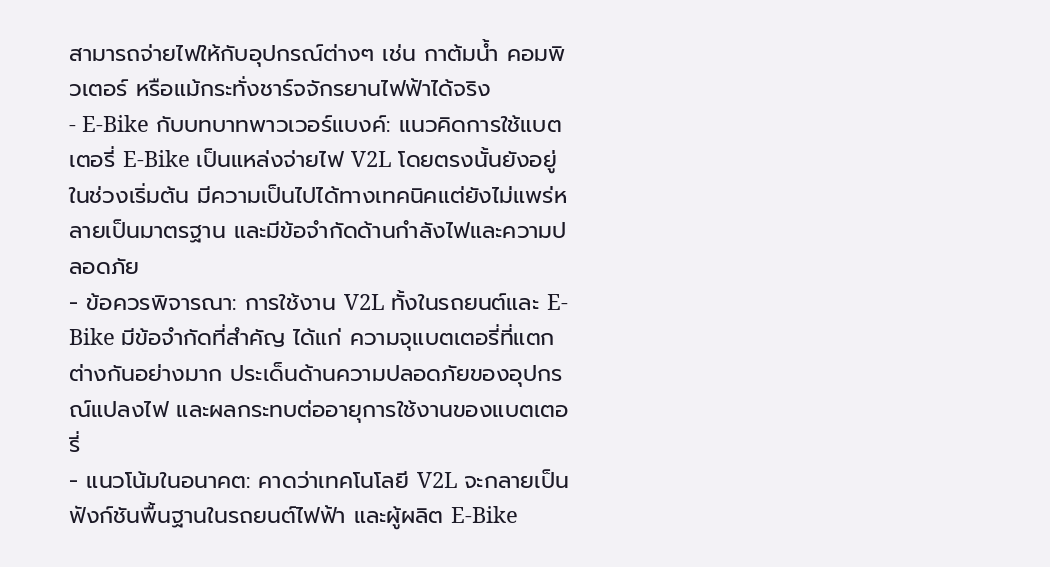สามารถจ่ายไฟให้กับอุปกรณ์ต่างๆ เช่น กาต้มน้ำ คอมพิวเตอร์ หรือแม้กระทั่งชาร์จจักรยานไฟฟ้าได้จริง
- E-Bike กับบทบาทพาวเวอร์แบงค์: แนวคิดการใช้แบตเตอรี่ E-Bike เป็นแหล่งจ่ายไฟ V2L โดยตรงนั้นยังอยู่ในช่วงเริ่มต้น มีความเป็นไปได้ทางเทคนิคแต่ยังไม่แพร่หลายเป็นมาตรฐาน และมีข้อจำกัดด้านกำลังไฟและความปลอดภัย
- ข้อควรพิจารณา: การใช้งาน V2L ทั้งในรถยนต์และ E-Bike มีข้อจำกัดที่สำคัญ ได้แก่ ความจุแบตเตอรี่ที่แตกต่างกันอย่างมาก ประเด็นด้านความปลอดภัยของอุปกรณ์แปลงไฟ และผลกระทบต่ออายุการใช้งานของแบตเตอรี่
- แนวโน้มในอนาคต: คาดว่าเทคโนโลยี V2L จะกลายเป็นฟังก์ชันพื้นฐานในรถยนต์ไฟฟ้า และผู้ผลิต E-Bike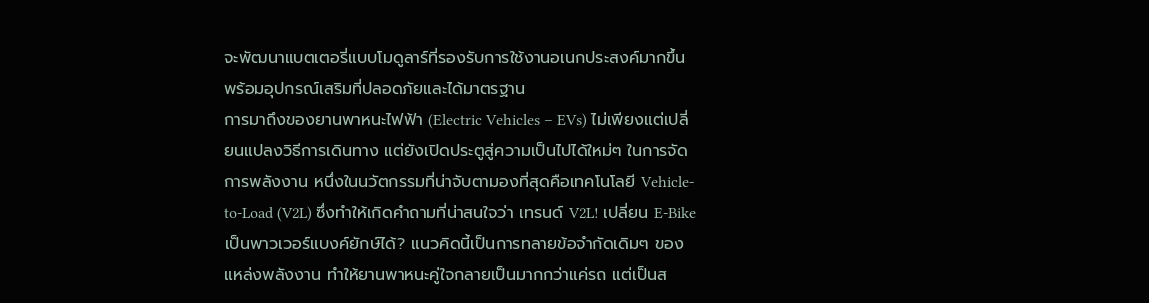จะพัฒนาแบตเตอรี่แบบโมดูลาร์ที่รองรับการใช้งานอเนกประสงค์มากขึ้น พร้อมอุปกรณ์เสริมที่ปลอดภัยและได้มาตรฐาน
การมาถึงของยานพาหนะไฟฟ้า (Electric Vehicles – EVs) ไม่เพียงแต่เปลี่ยนแปลงวิธีการเดินทาง แต่ยังเปิดประตูสู่ความเป็นไปได้ใหม่ๆ ในการจัดการพลังงาน หนึ่งในนวัตกรรมที่น่าจับตามองที่สุดคือเทคโนโลยี Vehicle-to-Load (V2L) ซึ่งทำให้เกิดคำถามที่น่าสนใจว่า เทรนด์ V2L! เปลี่ยน E-Bike เป็นพาวเวอร์แบงค์ยักษ์ได้? แนวคิดนี้เป็นการทลายข้อจำกัดเดิมๆ ของแหล่งพลังงาน ทำให้ยานพาหนะคู่ใจกลายเป็นมากกว่าแค่รถ แต่เป็นส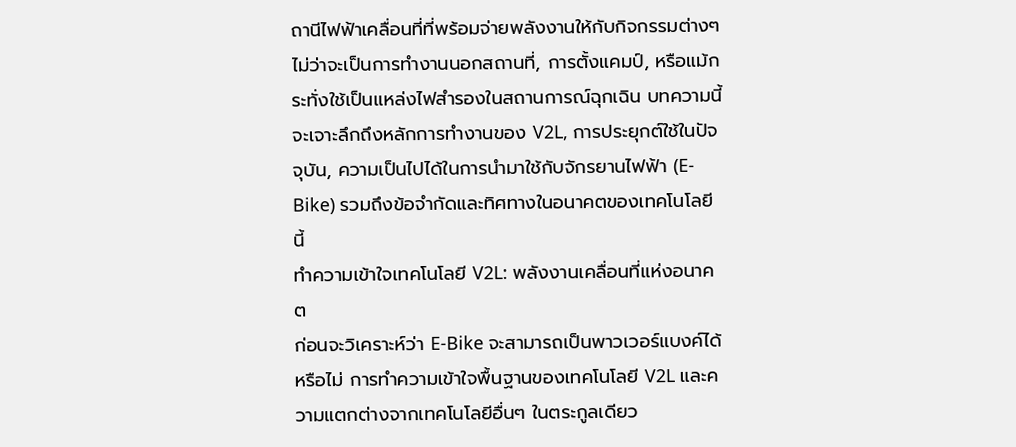ถานีไฟฟ้าเคลื่อนที่ที่พร้อมจ่ายพลังงานให้กับกิจกรรมต่างๆ ไม่ว่าจะเป็นการทำงานนอกสถานที่, การตั้งแคมป์, หรือแม้กระทั่งใช้เป็นแหล่งไฟสำรองในสถานการณ์ฉุกเฉิน บทความนี้จะเจาะลึกถึงหลักการทำงานของ V2L, การประยุกต์ใช้ในปัจจุบัน, ความเป็นไปได้ในการนำมาใช้กับจักรยานไฟฟ้า (E-Bike) รวมถึงข้อจำกัดและทิศทางในอนาคตของเทคโนโลยีนี้
ทำความเข้าใจเทคโนโลยี V2L: พลังงานเคลื่อนที่แห่งอนาคต
ก่อนจะวิเคราะห์ว่า E-Bike จะสามารถเป็นพาวเวอร์แบงค์ได้หรือไม่ การทำความเข้าใจพื้นฐานของเทคโนโลยี V2L และความแตกต่างจากเทคโนโลยีอื่นๆ ในตระกูลเดียว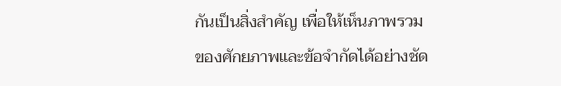กันเป็นสิ่งสำคัญ เพื่อให้เห็นภาพรวมของศักยภาพและข้อจำกัดได้อย่างชัด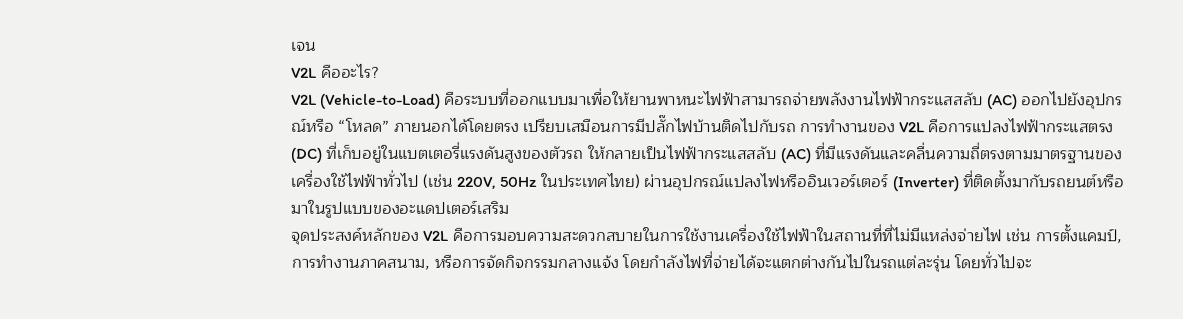เจน
V2L คืออะไร?
V2L (Vehicle-to-Load) คือระบบที่ออกแบบมาเพื่อให้ยานพาหนะไฟฟ้าสามารถจ่ายพลังงานไฟฟ้ากระแสสลับ (AC) ออกไปยังอุปกรณ์หรือ “โหลด” ภายนอกได้โดยตรง เปรียบเสมือนการมีปลั๊กไฟบ้านติดไปกับรถ การทำงานของ V2L คือการแปลงไฟฟ้ากระแสตรง (DC) ที่เก็บอยู่ในแบตเตอรี่แรงดันสูงของตัวรถ ให้กลายเป็นไฟฟ้ากระแสสลับ (AC) ที่มีแรงดันและคลื่นความถี่ตรงตามมาตรฐานของเครื่องใช้ไฟฟ้าทั่วไป (เช่น 220V, 50Hz ในประเทศไทย) ผ่านอุปกรณ์แปลงไฟหรืออินเวอร์เตอร์ (Inverter) ที่ติดตั้งมากับรถยนต์หรือมาในรูปแบบของอะแดปเตอร์เสริม
จุดประสงค์หลักของ V2L คือการมอบความสะดวกสบายในการใช้งานเครื่องใช้ไฟฟ้าในสถานที่ที่ไม่มีแหล่งจ่ายไฟ เช่น การตั้งแคมป์, การทำงานภาคสนาม, หรือการจัดกิจกรรมกลางแจ้ง โดยกำลังไฟที่จ่ายได้จะแตกต่างกันไปในรถแต่ละรุ่น โดยทั่วไปจะ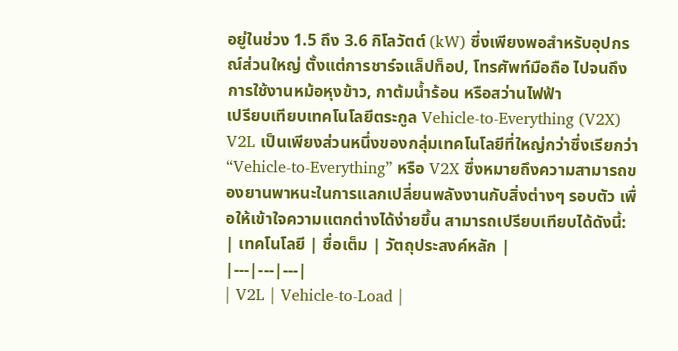อยู่ในช่วง 1.5 ถึง 3.6 กิโลวัตต์ (kW) ซึ่งเพียงพอสำหรับอุปกรณ์ส่วนใหญ่ ตั้งแต่การชาร์จแล็ปท็อป, โทรศัพท์มือถือ ไปจนถึงการใช้งานหม้อหุงข้าว, กาต้มน้ำร้อน หรือสว่านไฟฟ้า
เปรียบเทียบเทคโนโลยีตระกูล Vehicle-to-Everything (V2X)
V2L เป็นเพียงส่วนหนึ่งของกลุ่มเทคโนโลยีที่ใหญ่กว่าซึ่งเรียกว่า “Vehicle-to-Everything” หรือ V2X ซึ่งหมายถึงความสามารถของยานพาหนะในการแลกเปลี่ยนพลังงานกับสิ่งต่างๆ รอบตัว เพื่อให้เข้าใจความแตกต่างได้ง่ายขึ้น สามารถเปรียบเทียบได้ดังนี้:
| เทคโนโลยี | ชื่อเต็ม | วัตถุประสงค์หลัก |
|---|---|---|
| V2L | Vehicle-to-Load |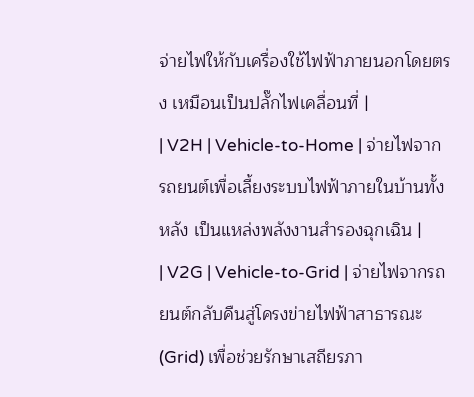จ่ายไฟให้กับเครื่องใช้ไฟฟ้าภายนอกโดยตรง เหมือนเป็นปลั๊กไฟเคลื่อนที่ |
| V2H | Vehicle-to-Home | จ่ายไฟจากรถยนต์เพื่อเลี้ยงระบบไฟฟ้าภายในบ้านทั้งหลัง เป็นแหล่งพลังงานสำรองฉุกเฉิน |
| V2G | Vehicle-to-Grid | จ่ายไฟจากรถยนต์กลับคืนสู่โครงข่ายไฟฟ้าสาธารณะ (Grid) เพื่อช่วยรักษาเสถียรภา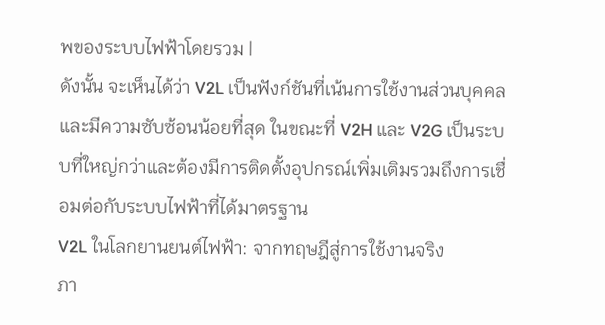พของระบบไฟฟ้าโดยรวม |
ดังนั้น จะเห็นได้ว่า V2L เป็นฟังก์ชันที่เน้นการใช้งานส่วนบุคคลและมีความซับซ้อนน้อยที่สุด ในขณะที่ V2H และ V2G เป็นระบบที่ใหญ่กว่าและต้องมีการติดตั้งอุปกรณ์เพิ่มเติมรวมถึงการเชื่อมต่อกับระบบไฟฟ้าที่ได้มาตรฐาน
V2L ในโลกยานยนต์ไฟฟ้า: จากทฤษฎีสู่การใช้งานจริง
ภา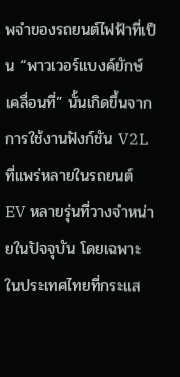พจำของรถยนต์ไฟฟ้าที่เป็น “พาวเวอร์แบงค์ยักษ์เคลื่อนที่” นั้นเกิดขึ้นจากการใช้งานฟังก์ชัน V2L ที่แพร่หลายในรถยนต์ EV หลายรุ่นที่วางจำหน่ายในปัจจุบัน โดยเฉพาะในประเทศไทยที่กระแส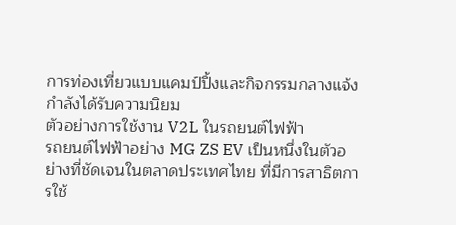การท่องเที่ยวแบบแคมป์ปิ้งและกิจกรรมกลางแจ้งกำลังได้รับความนิยม
ตัวอย่างการใช้งาน V2L ในรถยนต์ไฟฟ้า
รถยนต์ไฟฟ้าอย่าง MG ZS EV เป็นหนึ่งในตัวอย่างที่ชัดเจนในตลาดประเทศไทย ที่มีการสาธิตการใช้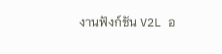งานฟังก์ชัน V2L อ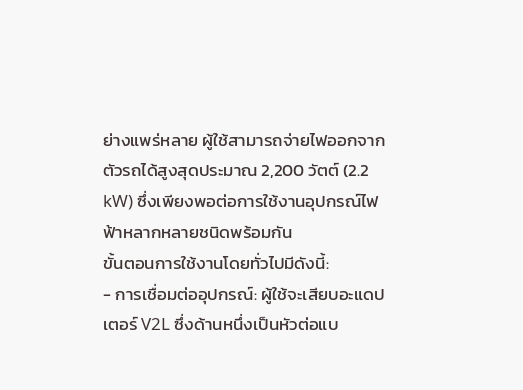ย่างแพร่หลาย ผู้ใช้สามารถจ่ายไฟออกจากตัวรถได้สูงสุดประมาณ 2,200 วัตต์ (2.2 kW) ซึ่งเพียงพอต่อการใช้งานอุปกรณ์ไฟฟ้าหลากหลายชนิดพร้อมกัน
ขั้นตอนการใช้งานโดยทั่วไปมีดังนี้:
- การเชื่อมต่ออุปกรณ์: ผู้ใช้จะเสียบอะแดปเตอร์ V2L ซึ่งด้านหนึ่งเป็นหัวต่อแบ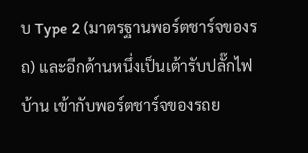บ Type 2 (มาตรฐานพอร์ตชาร์จของรถ) และอีกด้านหนึ่งเป็นเต้ารับปลั๊กไฟบ้าน เข้ากับพอร์ตชาร์จของรถย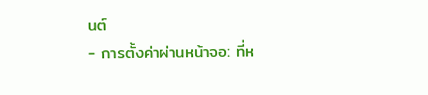นต์
- การตั้งค่าผ่านหน้าจอ: ที่ห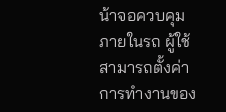น้าจอควบคุมภายในรถ ผู้ใช้สามารถตั้งค่าการทำงานของ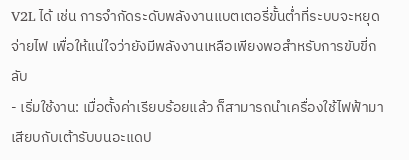V2L ได้ เช่น การจำกัดระดับพลังงานแบตเตอรี่ขั้นต่ำที่ระบบจะหยุดจ่ายไฟ เพื่อให้แน่ใจว่ายังมีพลังงานเหลือเพียงพอสำหรับการขับขี่กลับ
- เริ่มใช้งาน: เมื่อตั้งค่าเรียบร้อยแล้ว ก็สามารถนำเครื่องใช้ไฟฟ้ามาเสียบกับเต้ารับบนอะแดป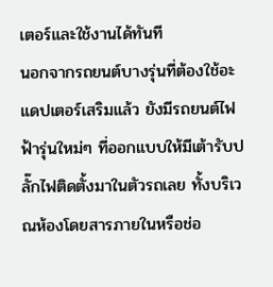เตอร์และใช้งานได้ทันที
นอกจากรถยนต์บางรุ่นที่ต้องใช้อะแดปเตอร์เสริมแล้ว ยังมีรถยนต์ไฟฟ้ารุ่นใหม่ๆ ที่ออกแบบให้มีเต้ารับปลั๊กไฟติดตั้งมาในตัวรถเลย ทั้งบริเวณห้องโดยสารภายในหรือช่อ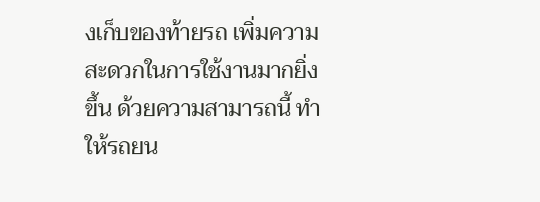งเก็บของท้ายรถ เพิ่มความสะดวกในการใช้งานมากยิ่งขึ้น ด้วยความสามารถนี้ ทำให้รถยน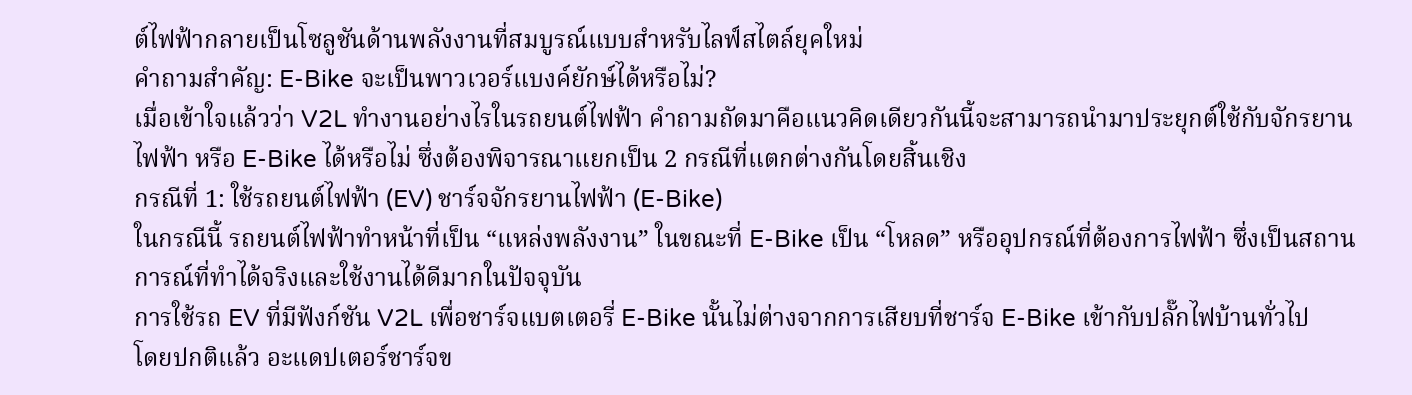ต์ไฟฟ้ากลายเป็นโซลูชันด้านพลังงานที่สมบูรณ์แบบสำหรับไลฟ์สไตล์ยุคใหม่
คำถามสำคัญ: E-Bike จะเป็นพาวเวอร์แบงค์ยักษ์ได้หรือไม่?
เมื่อเข้าใจแล้วว่า V2L ทำงานอย่างไรในรถยนต์ไฟฟ้า คำถามถัดมาคือแนวคิดเดียวกันนี้จะสามารถนำมาประยุกต์ใช้กับจักรยานไฟฟ้า หรือ E-Bike ได้หรือไม่ ซึ่งต้องพิจารณาแยกเป็น 2 กรณีที่แตกต่างกันโดยสิ้นเชิง
กรณีที่ 1: ใช้รถยนต์ไฟฟ้า (EV) ชาร์จจักรยานไฟฟ้า (E-Bike)
ในกรณีนี้ รถยนต์ไฟฟ้าทำหน้าที่เป็น “แหล่งพลังงาน” ในขณะที่ E-Bike เป็น “โหลด” หรืออุปกรณ์ที่ต้องการไฟฟ้า ซึ่งเป็นสถานการณ์ที่ทำได้จริงและใช้งานได้ดีมากในปัจจุบัน
การใช้รถ EV ที่มีฟังก์ชัน V2L เพื่อชาร์จแบตเตอรี่ E-Bike นั้นไม่ต่างจากการเสียบที่ชาร์จ E-Bike เข้ากับปลั๊กไฟบ้านทั่วไป
โดยปกติแล้ว อะแดปเตอร์ชาร์จข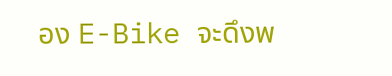อง E-Bike จะดึงพ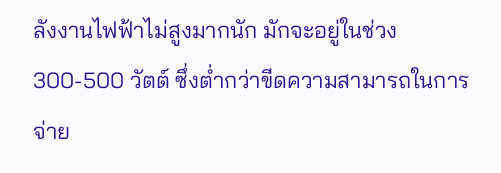ลังงานไฟฟ้าไม่สูงมากนัก มักจะอยู่ในช่วง 300-500 วัตต์ ซึ่งต่ำกว่าขีดความสามารถในการจ่าย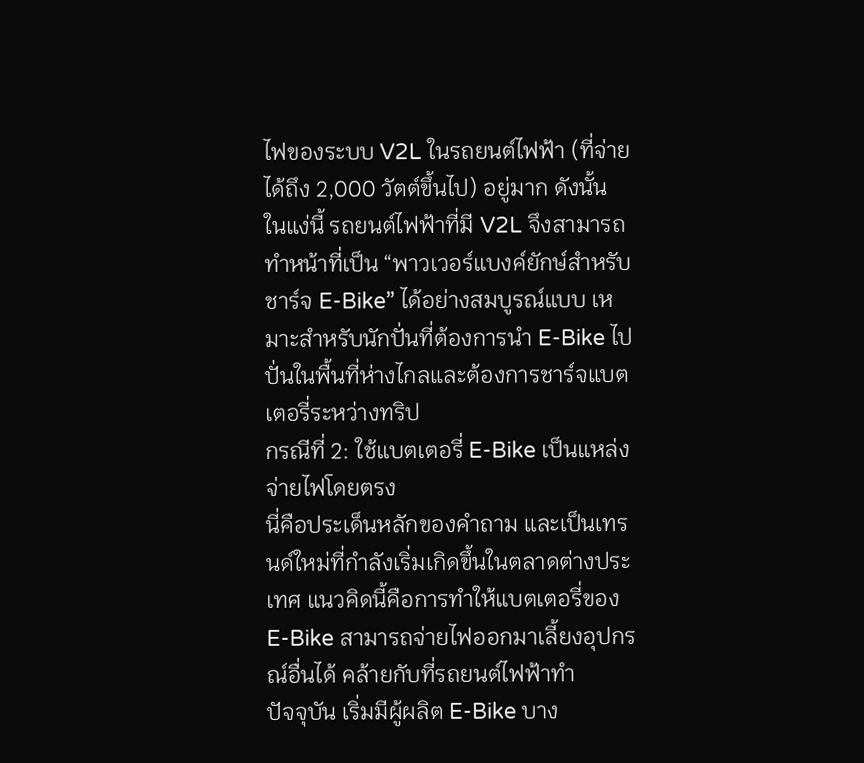ไฟของระบบ V2L ในรถยนต์ไฟฟ้า (ที่จ่ายได้ถึง 2,000 วัตต์ขึ้นไป) อยู่มาก ดังนั้น ในแง่นี้ รถยนต์ไฟฟ้าที่มี V2L จึงสามารถทำหน้าที่เป็น “พาวเวอร์แบงค์ยักษ์สำหรับชาร์จ E-Bike” ได้อย่างสมบูรณ์แบบ เหมาะสำหรับนักปั่นที่ต้องการนำ E-Bike ไปปั่นในพื้นที่ห่างไกลและต้องการชาร์จแบตเตอรี่ระหว่างทริป
กรณีที่ 2: ใช้แบตเตอรี่ E-Bike เป็นแหล่งจ่ายไฟโดยตรง
นี่คือประเด็นหลักของคำถาม และเป็นเทรนด์ใหม่ที่กำลังเริ่มเกิดขึ้นในตลาดต่างประเทศ แนวคิดนี้คือการทำให้แบตเตอรี่ของ E-Bike สามารถจ่ายไฟออกมาเลี้ยงอุปกรณ์อื่นได้ คล้ายกับที่รถยนต์ไฟฟ้าทำ
ปัจจุบัน เริ่มมีผู้ผลิต E-Bike บาง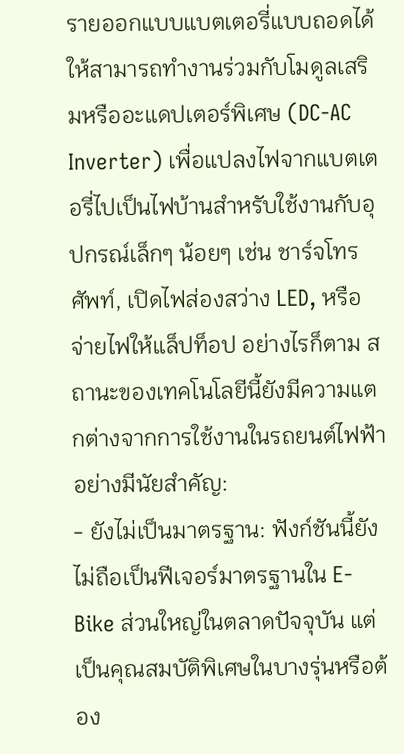รายออกแบบแบตเตอรี่แบบถอดได้ ให้สามารถทำงานร่วมกับโมดูลเสริมหรืออะแดปเตอร์พิเศษ (DC-AC Inverter) เพื่อแปลงไฟจากแบตเตอรี่ไปเป็นไฟบ้านสำหรับใช้งานกับอุปกรณ์เล็กๆ น้อยๆ เช่น ชาร์จโทรศัพท์, เปิดไฟส่องสว่าง LED, หรือจ่ายไฟให้แล็ปท็อป อย่างไรก็ตาม สถานะของเทคโนโลยีนี้ยังมีความแตกต่างจากการใช้งานในรถยนต์ไฟฟ้าอย่างมีนัยสำคัญ:
- ยังไม่เป็นมาตรฐาน: ฟังก์ชันนี้ยังไม่ถือเป็นฟีเจอร์มาตรฐานใน E-Bike ส่วนใหญ่ในตลาดปัจจุบัน แต่เป็นคุณสมบัติพิเศษในบางรุ่นหรือต้อง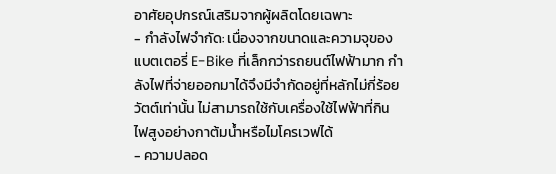อาศัยอุปกรณ์เสริมจากผู้ผลิตโดยเฉพาะ
- กำลังไฟจำกัด: เนื่องจากขนาดและความจุของแบตเตอรี่ E-Bike ที่เล็กกว่ารถยนต์ไฟฟ้ามาก กำลังไฟที่จ่ายออกมาได้จึงมีจำกัดอยู่ที่หลักไม่กี่ร้อยวัตต์เท่านั้น ไม่สามารถใช้กับเครื่องใช้ไฟฟ้าที่กินไฟสูงอย่างกาต้มน้ำหรือไมโครเวฟได้
- ความปลอด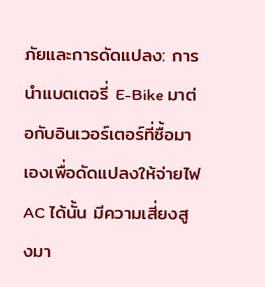ภัยและการดัดแปลง: การนำแบตเตอรี่ E-Bike มาต่อกับอินเวอร์เตอร์ที่ซื้อมาเองเพื่อดัดแปลงให้จ่ายไฟ AC ได้นั้น มีความเสี่ยงสูงมา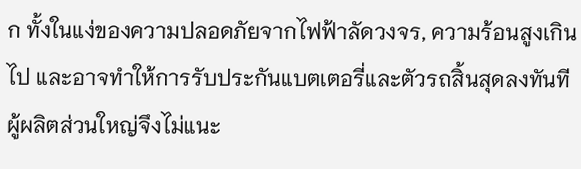ก ทั้งในแง่ของความปลอดภัยจากไฟฟ้าลัดวงจร, ความร้อนสูงเกินไป และอาจทำให้การรับประกันแบตเตอรี่และตัวรถสิ้นสุดลงทันที ผู้ผลิตส่วนใหญ่จึงไม่แนะ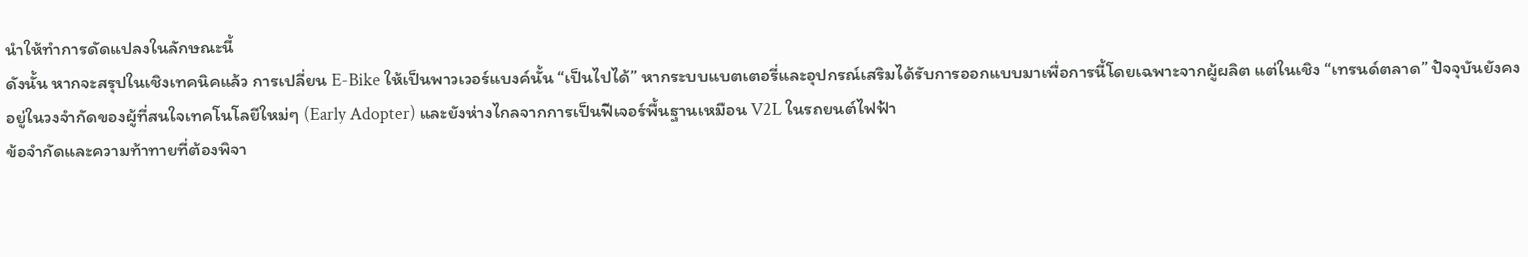นำให้ทำการดัดแปลงในลักษณะนี้
ดังนั้น หากจะสรุปในเชิงเทคนิคแล้ว การเปลี่ยน E-Bike ให้เป็นพาวเวอร์แบงค์นั้น “เป็นไปได้” หากระบบแบตเตอรี่และอุปกรณ์เสริมได้รับการออกแบบมาเพื่อการนี้โดยเฉพาะจากผู้ผลิต แต่ในเชิง “เทรนด์ตลาด” ปัจจุบันยังคงอยู่ในวงจำกัดของผู้ที่สนใจเทคโนโลยีใหม่ๆ (Early Adopter) และยังห่างไกลจากการเป็นฟีเจอร์พื้นฐานเหมือน V2L ในรถยนต์ไฟฟ้า
ข้อจำกัดและความท้าทายที่ต้องพิจา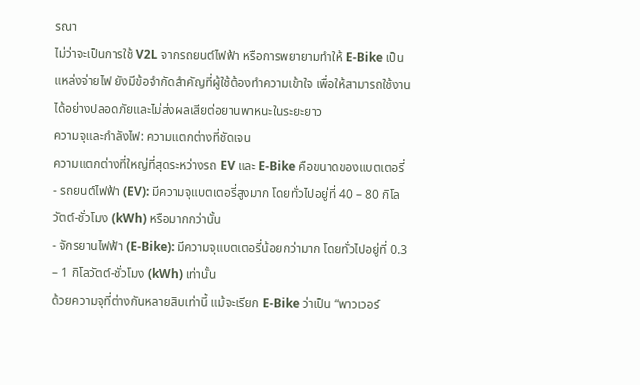รณา
ไม่ว่าจะเป็นการใช้ V2L จากรถยนต์ไฟฟ้า หรือการพยายามทำให้ E-Bike เป็นแหล่งจ่ายไฟ ยังมีข้อจำกัดสำคัญที่ผู้ใช้ต้องทำความเข้าใจ เพื่อให้สามารถใช้งานได้อย่างปลอดภัยและไม่ส่งผลเสียต่อยานพาหนะในระยะยาว
ความจุและกำลังไฟ: ความแตกต่างที่ชัดเจน
ความแตกต่างที่ใหญ่ที่สุดระหว่างรถ EV และ E-Bike คือขนาดของแบตเตอรี่
- รถยนต์ไฟฟ้า (EV): มีความจุแบตเตอรี่สูงมาก โดยทั่วไปอยู่ที่ 40 – 80 กิโลวัตต์-ชั่วโมง (kWh) หรือมากกว่านั้น
- จักรยานไฟฟ้า (E-Bike): มีความจุแบตเตอรี่น้อยกว่ามาก โดยทั่วไปอยู่ที่ 0.3 – 1 กิโลวัตต์-ชั่วโมง (kWh) เท่านั้น
ด้วยความจุที่ต่างกันหลายสิบเท่านี้ แม้จะเรียก E-Bike ว่าเป็น “พาวเวอร์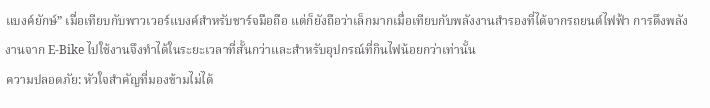แบงค์ยักษ์” เมื่อเทียบกับพาวเวอร์แบงค์สำหรับชาร์จมือถือ แต่ก็ยังถือว่าเล็กมากเมื่อเทียบกับพลังงานสำรองที่ได้จากรถยนต์ไฟฟ้า การดึงพลังงานจาก E-Bike ไปใช้งานจึงทำได้ในระยะเวลาที่สั้นกว่าและสำหรับอุปกรณ์ที่กินไฟน้อยกว่าเท่านั้น
ความปลอดภัย: หัวใจสำคัญที่มองข้ามไม่ได้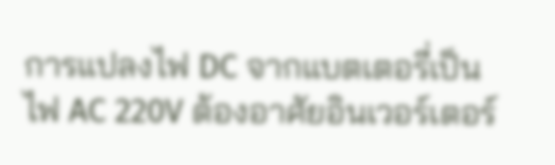การแปลงไฟ DC จากแบตเตอรี่เป็นไฟ AC 220V ต้องอาศัยอินเวอร์เตอร์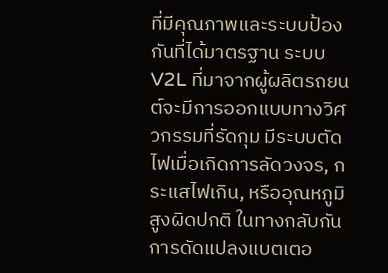ที่มีคุณภาพและระบบป้องกันที่ได้มาตรฐาน ระบบ V2L ที่มาจากผู้ผลิตรถยนต์จะมีการออกแบบทางวิศวกรรมที่รัดกุม มีระบบตัดไฟเมื่อเกิดการลัดวงจร, กระแสไฟเกิน, หรืออุณหภูมิสูงผิดปกติ ในทางกลับกัน การดัดแปลงแบตเตอ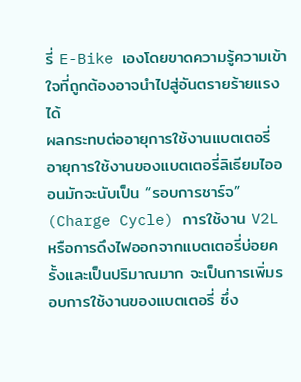รี่ E-Bike เองโดยขาดความรู้ความเข้าใจที่ถูกต้องอาจนำไปสู่อันตรายร้ายแรงได้
ผลกระทบต่ออายุการใช้งานแบตเตอรี่
อายุการใช้งานของแบตเตอรี่ลิเธียมไอออนมักจะนับเป็น “รอบการชาร์จ” (Charge Cycle) การใช้งาน V2L หรือการดึงไฟออกจากแบตเตอรี่บ่อยครั้งและเป็นปริมาณมาก จะเป็นการเพิ่มรอบการใช้งานของแบตเตอรี่ ซึ่ง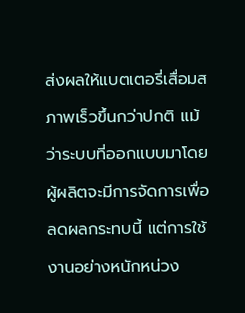ส่งผลให้แบตเตอรี่เสื่อมสภาพเร็วขึ้นกว่าปกติ แม้ว่าระบบที่ออกแบบมาโดยผู้ผลิตจะมีการจัดการเพื่อลดผลกระทบนี้ แต่การใช้งานอย่างหนักหน่วง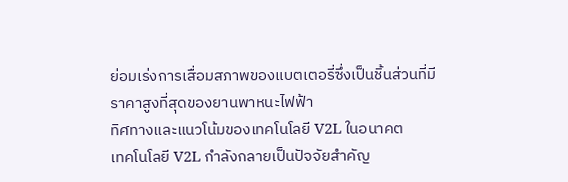ย่อมเร่งการเสื่อมสภาพของแบตเตอรี่ซึ่งเป็นชิ้นส่วนที่มีราคาสูงที่สุดของยานพาหนะไฟฟ้า
ทิศทางและแนวโน้มของเทคโนโลยี V2L ในอนาคต
เทคโนโลยี V2L กำลังกลายเป็นปัจจัยสำคัญ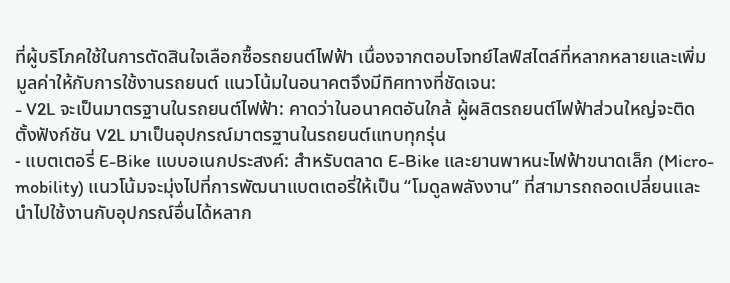ที่ผู้บริโภคใช้ในการตัดสินใจเลือกซื้อรถยนต์ไฟฟ้า เนื่องจากตอบโจทย์ไลฟ์สไตล์ที่หลากหลายและเพิ่มมูลค่าให้กับการใช้งานรถยนต์ แนวโน้มในอนาคตจึงมีทิศทางที่ชัดเจน:
- V2L จะเป็นมาตรฐานในรถยนต์ไฟฟ้า: คาดว่าในอนาคตอันใกล้ ผู้ผลิตรถยนต์ไฟฟ้าส่วนใหญ่จะติดตั้งฟังก์ชัน V2L มาเป็นอุปกรณ์มาตรฐานในรถยนต์แทบทุกรุ่น
- แบตเตอรี่ E-Bike แบบอเนกประสงค์: สำหรับตลาด E-Bike และยานพาหนะไฟฟ้าขนาดเล็ก (Micro-mobility) แนวโน้มจะมุ่งไปที่การพัฒนาแบตเตอรี่ให้เป็น “โมดูลพลังงาน” ที่สามารถถอดเปลี่ยนและนำไปใช้งานกับอุปกรณ์อื่นได้หลาก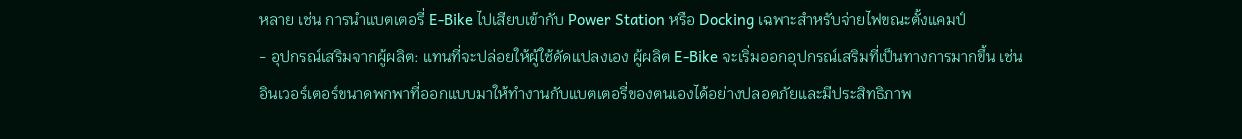หลาย เช่น การนำแบตเตอรี่ E-Bike ไปเสียบเข้ากับ Power Station หรือ Docking เฉพาะสำหรับจ่ายไฟขณะตั้งแคมป์
- อุปกรณ์เสริมจากผู้ผลิต: แทนที่จะปล่อยให้ผู้ใช้ดัดแปลงเอง ผู้ผลิต E-Bike จะเริ่มออกอุปกรณ์เสริมที่เป็นทางการมากขึ้น เช่น อินเวอร์เตอร์ขนาดพกพาที่ออกแบบมาให้ทำงานกับแบตเตอรี่ของตนเองได้อย่างปลอดภัยและมีประสิทธิภาพ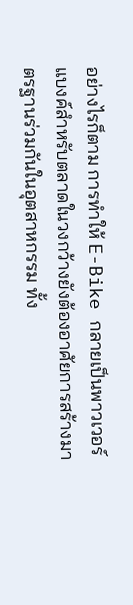อย่างไรก็ตาม การทำให้ E-Bike กลายเป็นพาวเวอร์แบงค์สำหรับตลาดในวงกว้างยังต้องอาศัยการสร้างมาตรฐานร่วมกันในอุตสาหกรรม ทั้ง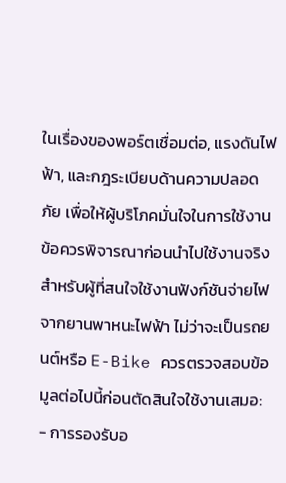ในเรื่องของพอร์ตเชื่อมต่อ, แรงดันไฟฟ้า, และกฎระเบียบด้านความปลอดภัย เพื่อให้ผู้บริโภคมั่นใจในการใช้งาน
ข้อควรพิจารณาก่อนนำไปใช้งานจริง
สำหรับผู้ที่สนใจใช้งานฟังก์ชันจ่ายไฟจากยานพาหนะไฟฟ้า ไม่ว่าจะเป็นรถยนต์หรือ E-Bike ควรตรวจสอบข้อมูลต่อไปนี้ก่อนตัดสินใจใช้งานเสมอ:
- การรองรับอ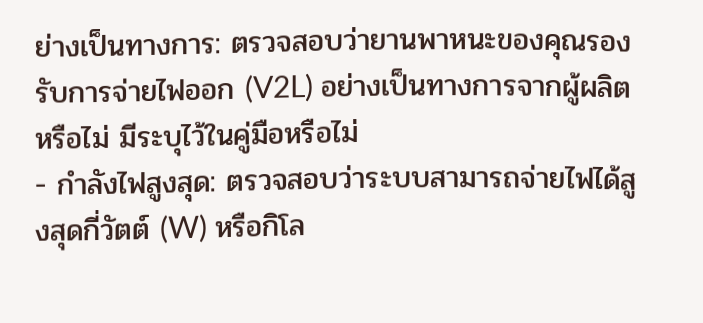ย่างเป็นทางการ: ตรวจสอบว่ายานพาหนะของคุณรองรับการจ่ายไฟออก (V2L) อย่างเป็นทางการจากผู้ผลิตหรือไม่ มีระบุไว้ในคู่มือหรือไม่
- กำลังไฟสูงสุด: ตรวจสอบว่าระบบสามารถจ่ายไฟได้สูงสุดกี่วัตต์ (W) หรือกิโล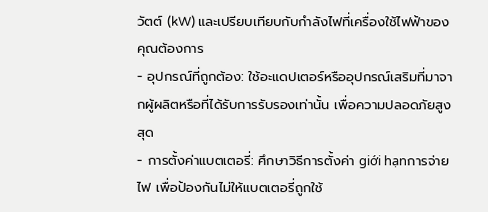วัตต์ (kW) และเปรียบเทียบกับกำลังไฟที่เครื่องใช้ไฟฟ้าของคุณต้องการ
- อุปกรณ์ที่ถูกต้อง: ใช้อะแดปเตอร์หรืออุปกรณ์เสริมที่มาจากผู้ผลิตหรือที่ได้รับการรับรองเท่านั้น เพื่อความปลอดภัยสูงสุด
- การตั้งค่าแบตเตอรี่: ศึกษาวิธีการตั้งค่า giới hạnการจ่ายไฟ เพื่อป้องกันไม่ให้แบตเตอรี่ถูกใช้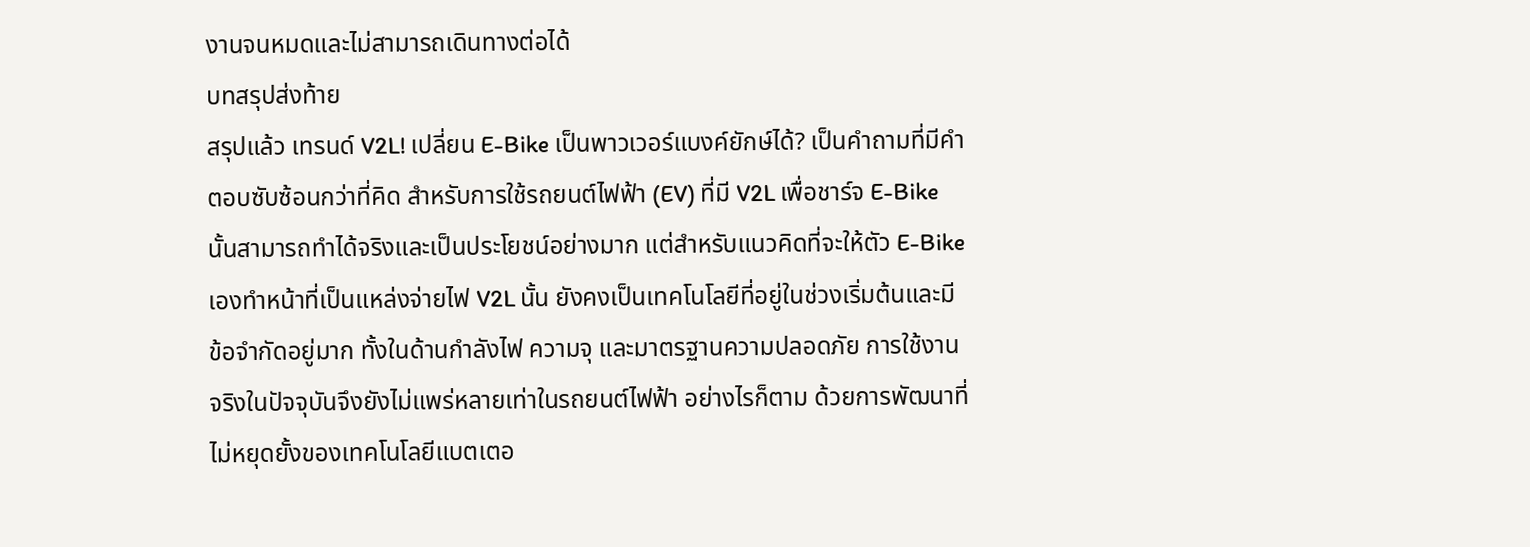งานจนหมดและไม่สามารถเดินทางต่อได้
บทสรุปส่งท้าย
สรุปแล้ว เทรนด์ V2L! เปลี่ยน E-Bike เป็นพาวเวอร์แบงค์ยักษ์ได้? เป็นคำถามที่มีคำตอบซับซ้อนกว่าที่คิด สำหรับการใช้รถยนต์ไฟฟ้า (EV) ที่มี V2L เพื่อชาร์จ E-Bike นั้นสามารถทำได้จริงและเป็นประโยชน์อย่างมาก แต่สำหรับแนวคิดที่จะให้ตัว E-Bike เองทำหน้าที่เป็นแหล่งจ่ายไฟ V2L นั้น ยังคงเป็นเทคโนโลยีที่อยู่ในช่วงเริ่มต้นและมีข้อจำกัดอยู่มาก ทั้งในด้านกำลังไฟ ความจุ และมาตรฐานความปลอดภัย การใช้งานจริงในปัจจุบันจึงยังไม่แพร่หลายเท่าในรถยนต์ไฟฟ้า อย่างไรก็ตาม ด้วยการพัฒนาที่ไม่หยุดยั้งของเทคโนโลยีแบตเตอ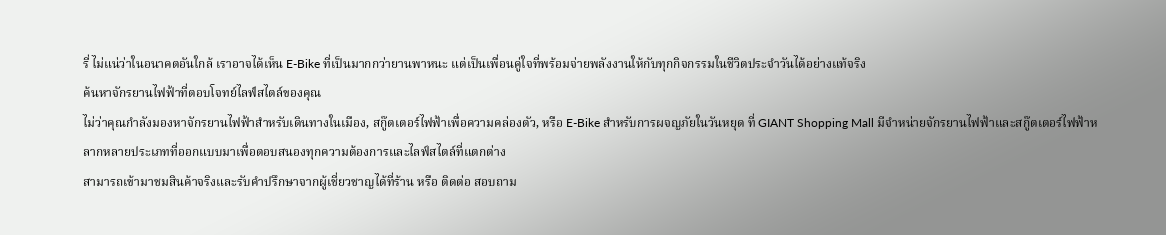รี่ ไม่แน่ว่าในอนาคตอันใกล้ เราอาจได้เห็น E-Bike ที่เป็นมากกว่ายานพาหนะ แต่เป็นเพื่อนคู่ใจที่พร้อมจ่ายพลังงานให้กับทุกกิจกรรมในชีวิตประจำวันได้อย่างแท้จริง
ค้นหาจักรยานไฟฟ้าที่ตอบโจทย์ไลฟ์สไตล์ของคุณ
ไม่ว่าคุณกำลังมองหาจักรยานไฟฟ้าสำหรับเดินทางในเมือง, สกู๊ตเตอร์ไฟฟ้าเพื่อความคล่องตัว, หรือ E-Bike สำหรับการผจญภัยในวันหยุด ที่ GIANT Shopping Mall มีจำหน่ายจักรยานไฟฟ้าและสกู๊ตเตอร์ไฟฟ้าหลากหลายประเภทที่ออกแบบมาเพื่อตอบสนองทุกความต้องการและไลฟ์สไตล์ที่แตกต่าง
สามารถเข้ามาชมสินค้าจริงและรับคำปรึกษาจากผู้เชี่ยวชาญได้ที่ร้าน หรือ ติดต่อ สอบถาม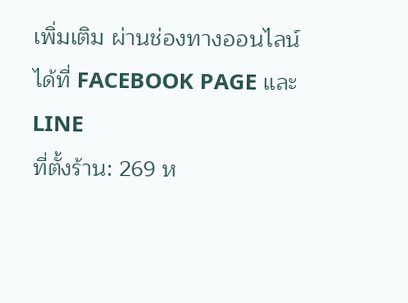เพิ่มเติม ผ่านช่องทางออนไลน์ได้ที่ FACEBOOK PAGE และ LINE
ที่ตั้งร้าน: 269 ห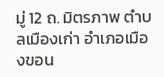มู่ 12 ถ. มิตรภาพ ตำบลเมืองเก่า อำเภอเมืองขอน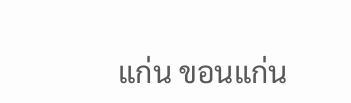แก่น ขอนแก่น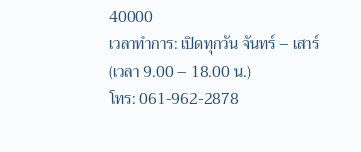40000
เวลาทำการ: เปิดทุกวัน จันทร์ – เสาร์ (เวลา 9.00 – 18.00 น.)
โทร: 061-962-2878